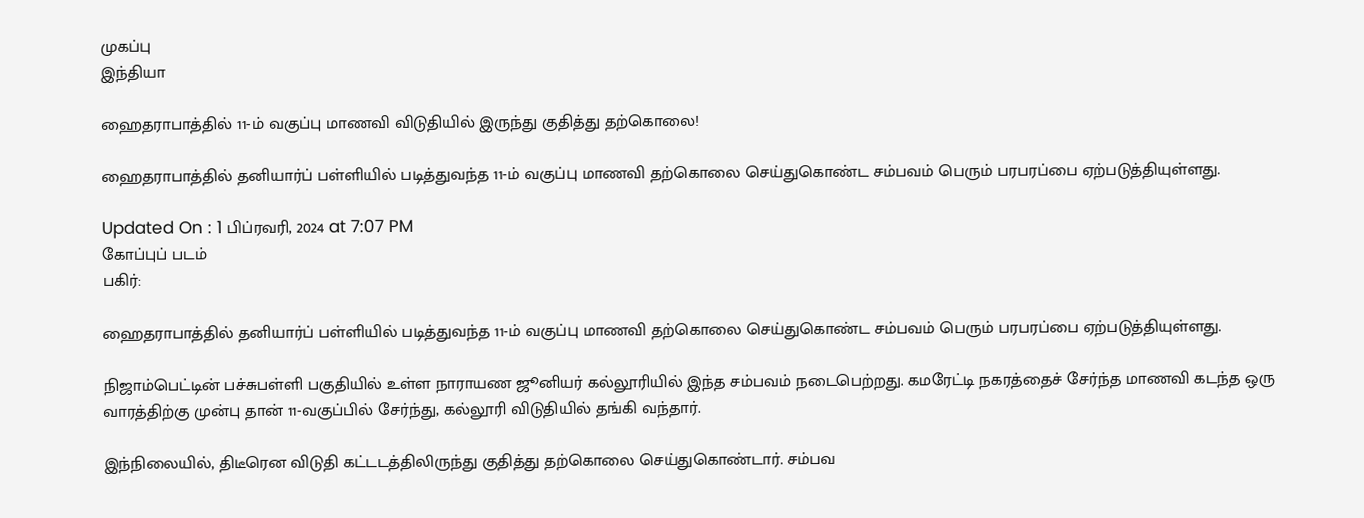முகப்பு
இந்தியா

ஹைதராபாத்தில் 11-ம் வகுப்பு மாணவி விடுதியில் இருந்து குதித்து தற்கொலை!

ஹைதராபாத்தில் தனியார்ப் பள்ளியில் படித்துவந்த 11-ம் வகுப்பு மாணவி தற்கொலை செய்துகொண்ட சம்பவம் பெரும் பரபரப்பை ஏற்படுத்தியுள்ளது.

Updated On : 1 பிப்ரவரி, 2024 at 7:07 PM
கோப்புப் படம்
பகிர்:

ஹைதராபாத்தில் தனியார்ப் பள்ளியில் படித்துவந்த 11-ம் வகுப்பு மாணவி தற்கொலை செய்துகொண்ட சம்பவம் பெரும் பரபரப்பை ஏற்படுத்தியுள்ளது.

நிஜாம்பெட்டின் பச்சுபள்ளி பகுதியில் உள்ள நாராயண ஜூனியர் கல்லூரியில் இந்த சம்பவம் நடைபெற்றது. கமரேட்டி நகரத்தைச் சேர்ந்த மாணவி கடந்த ஒரு வாரத்திற்கு முன்பு தான் 11-வகுப்பில் சேர்ந்து, கல்லூரி விடுதியில் தங்கி வந்தார்.

இந்நிலையில், திடீரென விடுதி கட்டடத்திலிருந்து குதித்து தற்கொலை செய்துகொண்டார். சம்பவ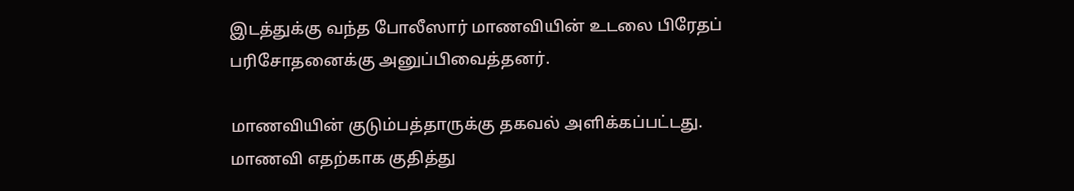இடத்துக்கு வந்த போலீஸார் மாணவியின் உடலை பிரேதப் பரிசோதனைக்கு அனுப்பிவைத்தனர்.

மாணவியின் குடும்பத்தாருக்கு தகவல் அளிக்கப்பட்டது. மாணவி எதற்காக குதித்து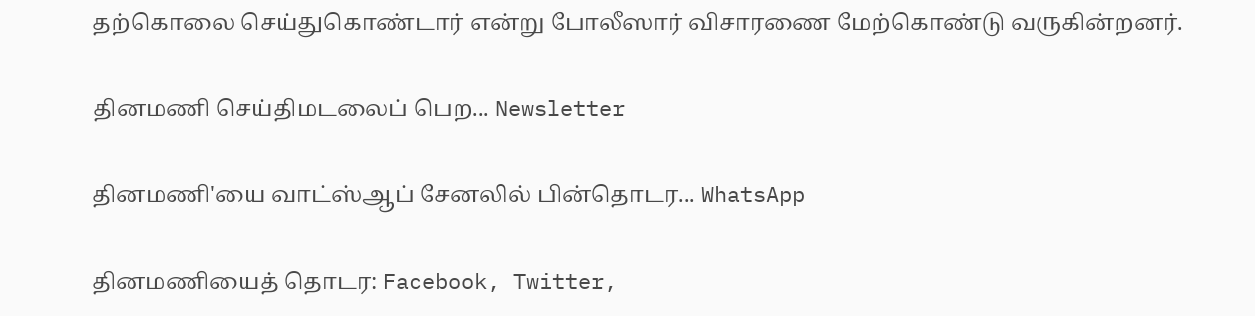தற்கொலை செய்துகொண்டார் என்று போலீஸார் விசாரணை மேற்கொண்டு வருகின்றனர்.

தினமணி செய்திமடலைப் பெற... Newsletter

தினமணி'யை வாட்ஸ்ஆப் சேனலில் பின்தொடர... WhatsApp

தினமணியைத் தொடர: Facebook, Twitter,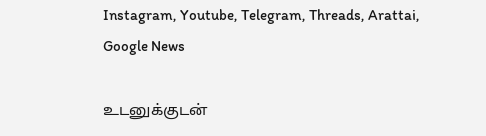Instagram, Youtube, Telegram, Threads, Arattai, Google News

உடனுக்குடன்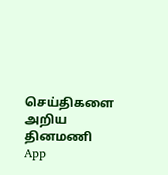செய்திகளை அறிய தினமணி App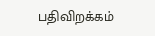பதிவிறக்கம்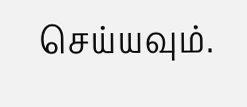செய்யவும்.